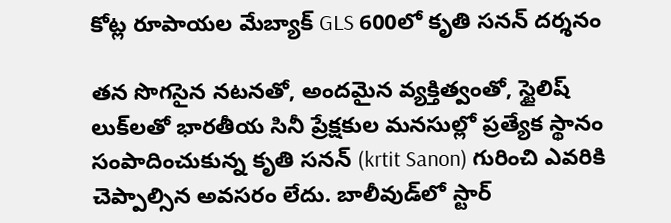కోట్ల రూపాయల మేబ్యాక్ GLS 600లో కృతి సనన్ దర్శనం

తన సొగసైన నటనతో, అందమైన వ్యక్తిత్వంతో, స్టైలిష్ లుక్‌లతో భారతీయ సినీ ప్రేక్షకుల మనసుల్లో ప్రత్యేక స్థానం సంపాదించుకున్న కృతి సనన్‌ (krtit Sanon) గురించి ఎవరికి చెప్పాల్సిన అవసరం లేదు. బాలీవుడ్‌లో స్టార్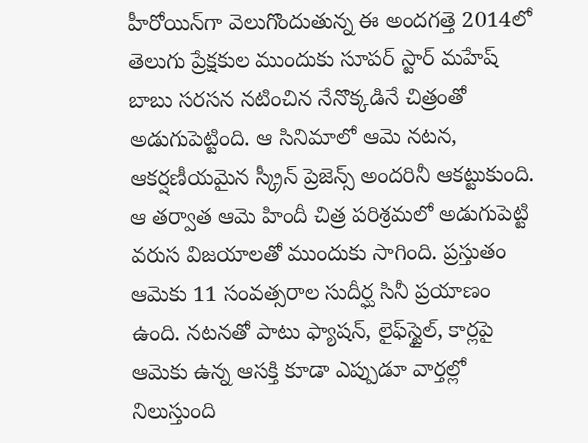హీరోయిన్‌గా వెలుగొందుతున్న ఈ అందగత్తె 2014లో తెలుగు ప్రేక్షకుల ముందుకు సూపర్ స్టార్ మహేష్ బాబు సరసన నటించిన నేనొక్కడినే చిత్రంతో అడుగుపెట్టింది. ఆ సినిమాలో ఆమె నటన, ఆకర్షణీయమైన స్క్రీన్ ప్రెజెన్స్‌ అందరినీ ఆకట్టుకుంది. ఆ తర్వాత ఆమె హిందీ చిత్ర పరిశ్రమలో అడుగుపెట్టి వరుస విజయాలతో ముందుకు సాగింది. ప్రస్తుతం ఆమెకు 11 సంవత్సరాల సుదీర్ఘ సినీ ప్రయాణం ఉంది. నటనతో పాటు ఫ్యాషన్, లైఫ్‌స్టైల్, కార్లపై ఆమెకు ఉన్న ఆసక్తి కూడా ఎప్పుడూ వార్తల్లో నిలుస్తుంది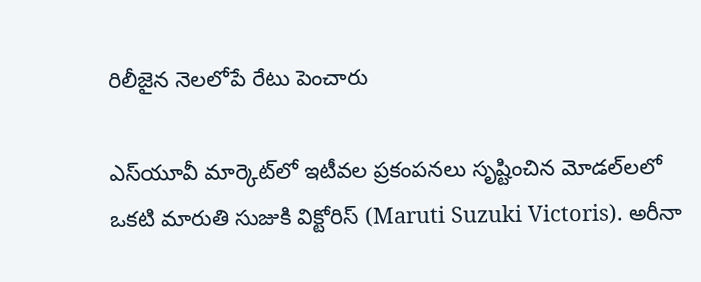రిలీజైన నెలలోపే రేటు పెంచారు

ఎస్‌యూవీ మార్కెట్‌లో ఇటీవల ప్రకంపనలు సృష్టించిన మోడల్‌లలో ఒకటి మారుతి సుజుకి విక్టోరిస్ (Maruti Suzuki Victoris). అరీనా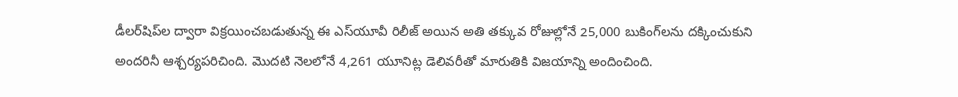డీలర్‌షిప్‌ల ద్వారా విక్రయించబడుతున్న ఈ ఎస్‌యూవీ రిలీజ్ అయిన అతి తక్కువ రోజుల్లోనే 25,000 బుకింగ్‌లను దక్కించుకుని అందరినీ ఆశ్చర్యపరిచింది. మొదటి నెలలోనే 4,261 యూనిట్ల డెలివరీతో మారుతికి విజయాన్ని అందించింది.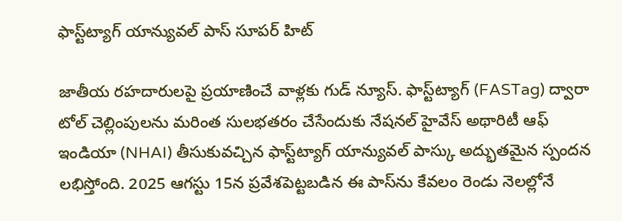ఫాస్ట్‌ట్యాగ్ యాన్యువల్ పాస్ సూపర్ హిట్‌

జాతీయ రహదారులపై ప్రయాణించే వాళ్లకు గుడ్ న్యూస్. ఫాస్ట్‌ట్యాగ్ (FASTag) ద్వారా టోల్ చెల్లింపులను మరింత సులభతరం చేసేందుకు నేషనల్ హైవేస్ అథారిటీ ఆఫ్ ఇండియా (NHAI) తీసుకువచ్చిన ఫాస్ట్‌ట్యాగ్ యాన్యువల్ పాస్కు అద్భుతమైన స్పందన లభిస్తోంది. 2025 ఆగస్టు 15న ప్రవేశపెట్టబడిన ఈ పాస్‌ను కేవలం రెండు నెలల్లోనే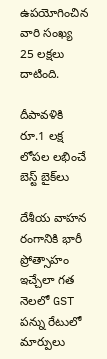ఉపయోగించిన వారి సంఖ్య 25 లక్షలు దాటింది.

దీపావళికి రూ.1 లక్ష లోపల లభించే బెస్ట్ బైక్‌లు

దేశీయ వాహన రంగానికి భారీ ప్రోత్సాహం ఇచ్చేలా గత నెలలో GST పన్ను రేటులో మార్పులు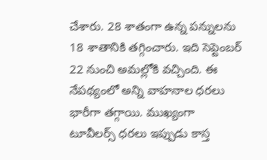చేశారు. 28 శాతంగా ఉన్న పన్నులను 18 శాతానికి తగ్గించారు. ఇది సెప్టెంబర్ 22 నుంచి అమల్లోకి వచ్చింది. ఈ నేపథ్యంలో అన్ని వాహనాల ధరలు భారీగా తగ్గాయి. ముఖ్యంగా టూవీలర్స్ ధరలు ఇప్పుడు కాస్త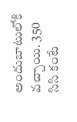అందుబాటులోకి వచ్చాయి. 350 సిసి కంటే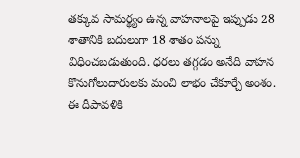తక్కువ సామర్థ్యం ఉన్న వాహనాలపై ఇప్పుడు 28 శాతానికి బదులుగా 18 శాతం పన్ను విధించబడుతుంది. ధరలు తగ్గడం అనేది వాహన కొనుగోలుదారులకు మంచి లాభం చేకూర్చే అంశం. ఈ దీపావళికి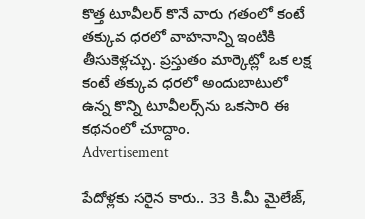కొత్త టూవీలర్ కొనే వారు గతంలో కంటే తక్కువ ధరలో వాహనాన్ని ఇంటికి తీసుకెళ్లచ్చు. ప్రస్తుతం మార్కెట్లో ఒక లక్ష కంటే తక్కువ ధరలో అందుబాటులో ఉన్న కొన్ని టూవీలర్స్‌ను ఒకసారి ఈ కథనంలో చూద్దాం.
Advertisement

పేదోళ్లకు సరైన కారు.. 33 కి.మీ మైలేజ్,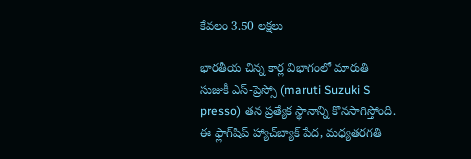కేవలం 3.50 లక్షలు

భారతీయ చిన్న కార్ల విభాగంలో మారుతి సుజుకీ ఎస్-ప్రెస్సో (maruti Suzuki S presso) తన ప్రత్యేక స్థానాన్ని కొనసాగిస్తోంది. ఈ ఫ్లాగ్‌షిప్ హ్యాచ్‌బ్యాక్ పేద, మధ్యతరగతి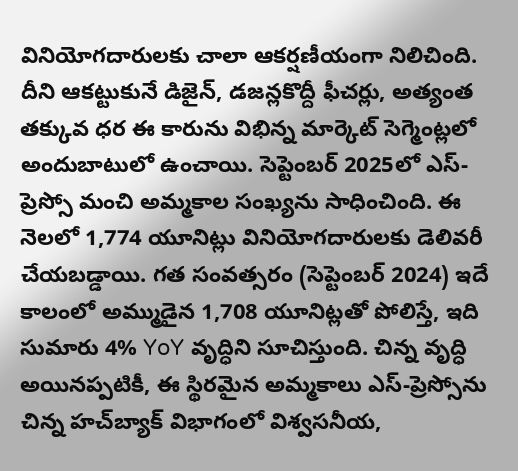వినియోగదారులకు చాలా ఆకర్షణీయంగా నిలిచింది. దీని ఆకట్టుకునే డిజైన్, డజన్లకొద్దీ ఫీచర్లు, అత్యంత తక్కువ ధర ఈ కారును విభిన్న మార్కెట్ సెగ్మెంట్లలో అందుబాటులో ఉంచాయి. సెప్టెంబర్ 2025లో ఎస్-ప్రెస్సో మంచి అమ్మకాల సంఖ్యను సాధించింది. ఈ నెలలో 1,774 యూనిట్లు వినియోగదారులకు డెలివరీ చేయబడ్డాయి. గత సంవత్సరం (సెప్టెంబర్ 2024) ఇదే కాలంలో అమ్ముడైన 1,708 యూనిట్లతో పోలిస్తే, ఇది సుమారు 4% YoY వృద్ధిని సూచిస్తుంది. చిన్న వృద్ధి అయినప్పటికీ, ఈ స్థిరమైన అమ్మకాలు ఎస్-ప్రెస్సోను చిన్న హచ్‌బ్యాక్ విభాగంలో విశ్వసనీయ,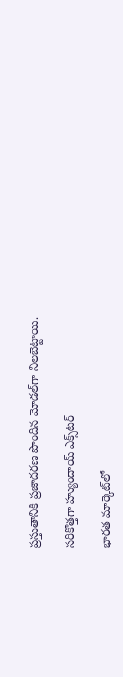ప్రస్తుతానికి ప్రజాదరణ పొందిన మోడల్‌గా నిలబెట్టాయి.

సరికొత్తగా హ్యుందాయ్ ఎక్స్‌టర్

భారత మార్కెట్‌లో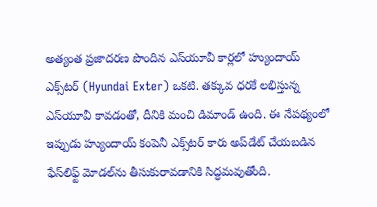అత్యంత ప్రజాదరణ పొందిన ఎస్‌యూవీ కార్లలో హ్యుందాయ్ ఎక్స్‌టర్ (Hyundai Exter) ఒకటి. తక్కువ ధరకే లభిస్తున్న ఎస్‌యూవీ కావడంతో, దీనికి మంచి డిమాండ్ ఉంది. ఈ నేపథ్యంలో ఇప్పుడు హ్యుందాయ్ కంపెనీ ఎక్స్‌టర్ కారు అప్‌డేట్ చేయబడిన ఫేస్‌లిఫ్ట్ మోడల్‌ను తీసుకురావడానికి సిద్ధమవుతోంది.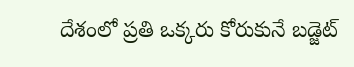దేశంలో ప్రతి ఒక్కరు కోరుకునే బడ్జెట్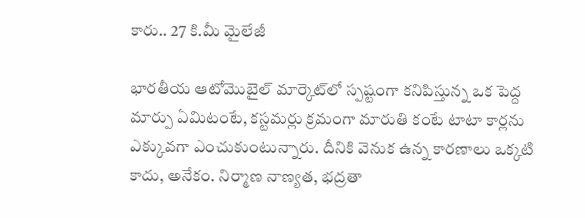కారు.. 27 కి.మీ మైలేజీ

భారతీయ ఆటోమొబైల్ మార్కెట్‌లో స్పష్టంగా కనిపిస్తున్న ఒక పెద్ద మార్పు ఏమిటంటే, కస్టమర్లు క్రమంగా మారుతి కంటే టాటా కార్లను ఎక్కువగా ఎంచుకుంటున్నారు. దీనికి వెనుక ఉన్న కారణాలు ఒక్కటి కాదు, అనేకం. నిర్మాణ నాణ్యత, భద్రతా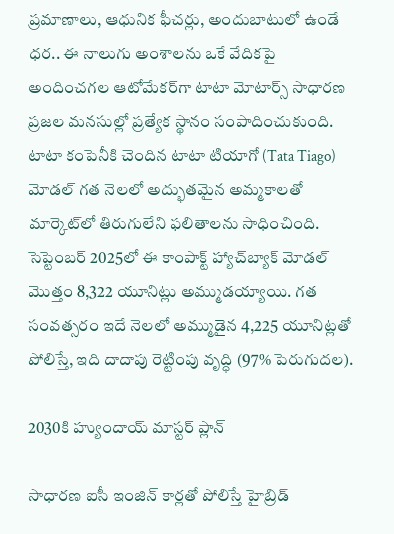ప్రమాణాలు, ఆధునిక ఫీచర్లు, అందుబాటులో ఉండే ధర.. ఈ నాలుగు అంశాలను ఒకే వేదికపై అందించగల ఆటోమేకర్‌గా టాటా మోటార్స్ సాధారణ ప్రజల మనసుల్లో ప్రత్యేక స్థానం సంపాదించుకుంది. టాటా కంపెనీకి చెందిన టాటా టియాగో (Tata Tiago) మోడల్ గత నెలలో అద్భుతమైన అమ్మకాలతో మార్కెట్‌లో తిరుగులేని ఫలితాలను సాధించింది. సెప్టెంబర్ 2025లో ఈ కాంపాక్ట్ హ్యాచ్‌బ్యాక్ మోడల్ మొత్తం 8,322 యూనిట్లు అమ్ముడయ్యాయి. గత సంవత్సరం ఇదే నెలలో అమ్ముడైన 4,225 యూనిట్లతో పోలిస్తే, ఇది దాదాపు రెట్టింపు వృద్ధి (97% పెరుగుదల).

2030కి హ్యుందాయ్ మాస్టర్ ప్లాన్

సాధారణ ఐసీ ఇంజిన్ కార్లతో పోలిస్తే హైబ్రిడ్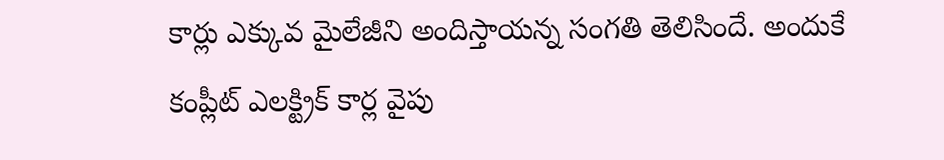కార్లు ఎక్కువ మైలేజీని అందిస్తాయన్న సంగతి తెలిసిందే. అందుకే కంప్లీట్ ఎలక్ట్రిక్ కార్ల వైపు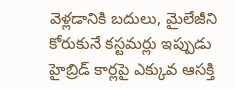వెళ్లడానికి బదులు, మైలేజీని కోరుకునే కస్టమర్లు ఇప్పుడు హైబ్రిడ్ కార్లపై ఎక్కువ ఆసక్తి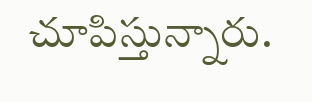చూపిస్తున్నారు.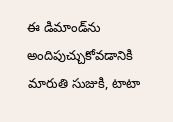ఈ డిమాండ్‌ను అందిపుచ్చుకోవడానికి మారుతి సుజుకి, టాటా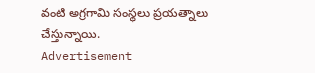వంటి అగ్రగామి సంస్థలు ప్రయత్నాలు చేస్తున్నాయి.
Advertisement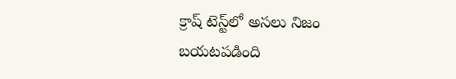క్రాష్ టెస్ట్‌లో అసలు నిజం బయటపడింది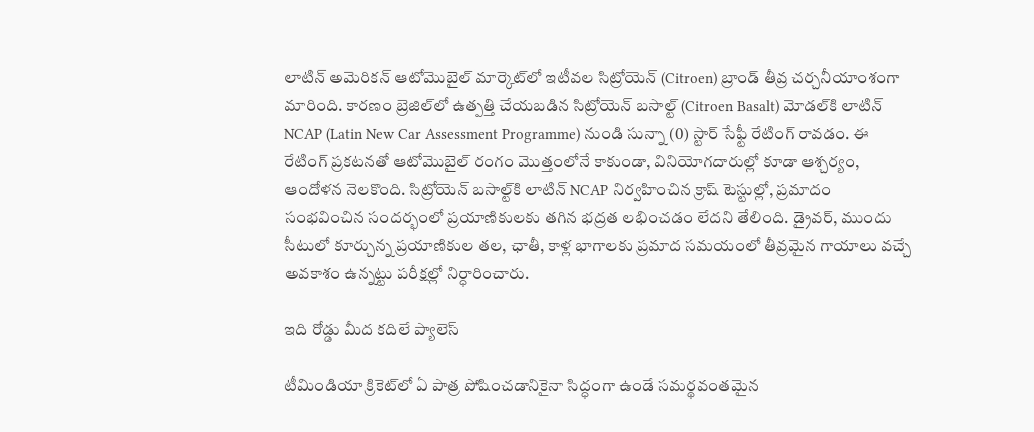లాటిన్ అమెరికన్ ఆటోమొబైల్ మార్కెట్‌లో ఇటీవల సిట్రోయెన్ (Citroen) బ్రాండ్ తీవ్ర చర్చనీయాంశంగా మారింది. కారణం బ్రెజిల్‌లో ఉత్పత్తి చేయబడిన సిట్రోయెన్ బసాల్ట్ (Citroen Basalt) మోడల్‌కి లాటిన్ NCAP (Latin New Car Assessment Programme) నుండి సున్నా (0) స్టార్ సేఫ్టీ రేటింగ్ రావడం. ఈ రేటింగ్ ప్రకటనతో ఆటోమొబైల్ రంగం మొత్తంలోనే కాకుండా, వినియోగదారుల్లో కూడా ఆశ్చర్యం, ఆందోళన నెలకొంది. సిట్రోయెన్ బసాల్ట్‌కి లాటిన్ NCAP నిర్వహించిన క్రాష్ టెస్టుల్లో, ప్రమాదం సంభవించిన సందర్భంలో ప్రయాణికులకు తగిన భద్రత లభించడం లేదని తేలింది. డ్రైవర్, ముందు సీటులో కూర్చున్న ప్రయాణికుల తల, ఛాతీ, కాళ్ల భాగాలకు ప్రమాద సమయంలో తీవ్రమైన గాయాలు వచ్చే అవకాశం ఉన్నట్టు పరీక్షల్లో నిర్ధారించారు.

ఇది రోడ్డు మీద కదిలే ప్యాలెస్

టీమిండియా క్రికెట్‌లో ఏ పాత్ర పోషించడానికైనా సిద్ధంగా ఉండే సమర్థవంతమైన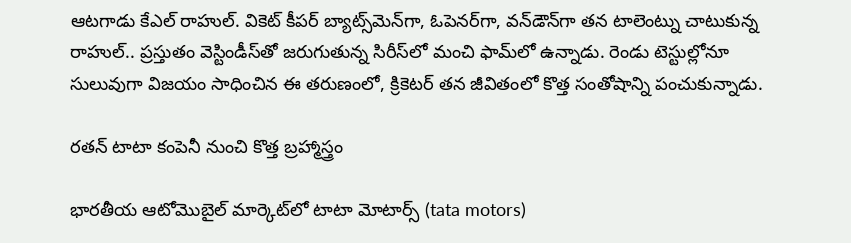ఆటగాడు కేఎల్ రాహుల్. వికెట్ కీపర్ బ్యాట్స్‌మెన్‌గా, ఓపెనర్‌గా, వన్‌డౌన్‌గా తన టాలెంట్ను చాటుకున్న రాహుల్.. ప్రస్తుతం వెస్టిండీస్‌తో జరుగుతున్న సిరీస్‌లో మంచి ఫామ్‌లో ఉన్నాడు. రెండు టెస్టుల్లోనూ సులువుగా విజయం సాధించిన ఈ తరుణంలో, క్రికెటర్ తన జీవితంలో కొత్త సంతోషాన్ని పంచుకున్నాడు.

రతన్ టాటా కంపెనీ నుంచి కొత్త బ్రహ్మాస్త్రం

భారతీయ ఆటోమొబైల్ మార్కెట్‌లో టాటా మోటార్స్ (tata motors)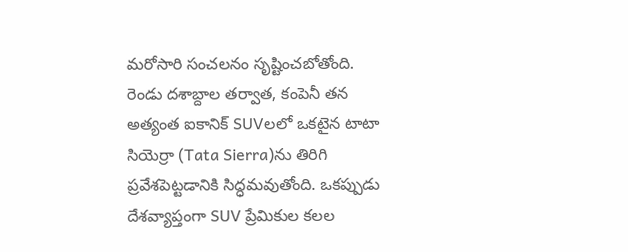మరోసారి సంచలనం సృష్టించబోతోంది. రెండు దశాబ్దాల తర్వాత, కంపెనీ తన అత్యంత ఐకానిక్ SUVలలో ఒకటైన టాటా సియెర్రా (Tata Sierra)ను తిరిగి ప్రవేశపెట్టడానికి సిద్ధమవుతోంది. ఒకప్పుడు దేశవ్యాప్తంగా SUV ప్రేమికుల కలల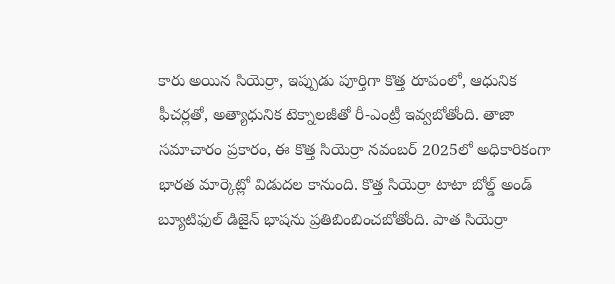కారు అయిన సియెర్రా, ఇప్పుడు పూర్తిగా కొత్త రూపంలో, ఆధునిక ఫీచర్లతో, అత్యాధునిక టెక్నాలజీతో రీ-ఎంట్రీ ఇవ్వబోతోంది. తాజా సమాచారం ప్రకారం, ఈ కొత్త సియెర్రా నవంబర్ 2025లో అధికారికంగా భారత మార్కెట్లో విడుదల కానుంది. కొత్త సియెర్రా టాటా బోల్డ్ అండ్ బ్యూటిఫుల్ డిజైన్ భాషను ప్రతిబింబించబోతోంది. పాత సియెర్రా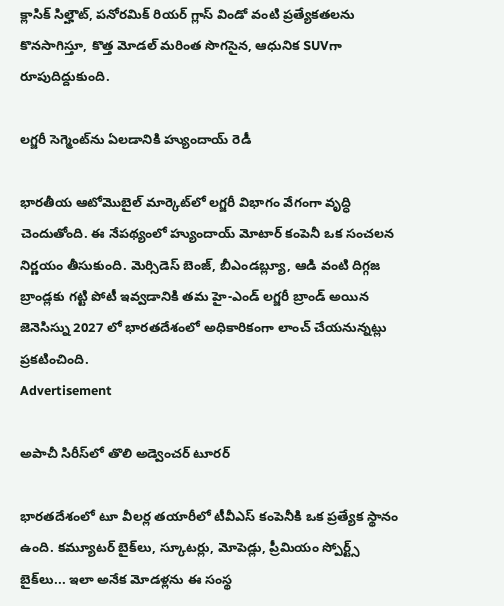క్లాసిక్ సిల్హౌట్, పనోరమిక్ రియర్ గ్లాస్ విండో వంటి ప్రత్యేకతలను కొనసాగిస్తూ, కొత్త మోడల్ మరింత సొగసైన, ఆధునిక SUVగా రూపుదిద్దుకుంది.

లగ్జరీ సెగ్మెంట్‌ను ఏలడానికి హ్యుందాయ్ రెడీ

భారతీయ ఆటోమొబైల్ మార్కెట్‌లో లగ్జరీ విభాగం వేగంగా వృద్ధి చెందుతోంది. ఈ నేపథ్యంలో హ్యుందాయ్ మోటార్ కంపెనీ ఒక సంచలన నిర్ణయం తీసుకుంది. మెర్సిడెస్ బెంజ్, బీఎండబ్ల్యూ, ఆడి వంటి దిగ్గజ బ్రాండ్లకు గట్టి పోటీ ఇవ్వడానికి తమ హై-ఎండ్ లగ్జరీ బ్రాండ్ అయిన జెనెసిస్ను 2027 లో భారతదేశంలో అధికారికంగా లాంచ్ చేయనున్నట్లు ప్రకటించింది.
Advertisement

అపాచీ సిరీస్‌లో తొలి అడ్వెంచర్ టూరర్

భారతదేశంలో టూ వీలర్ల తయారీలో టీవీఎస్ కంపెనీకి ఒక ప్రత్యేక స్థానం ఉంది. కమ్యూటర్ బైక్‌లు, స్కూటర్లు, మోపెడ్లు, ప్రీమియం స్పోర్ట్స్ బైక్‌లు... ఇలా అనేక మోడళ్లను ఈ సంస్థ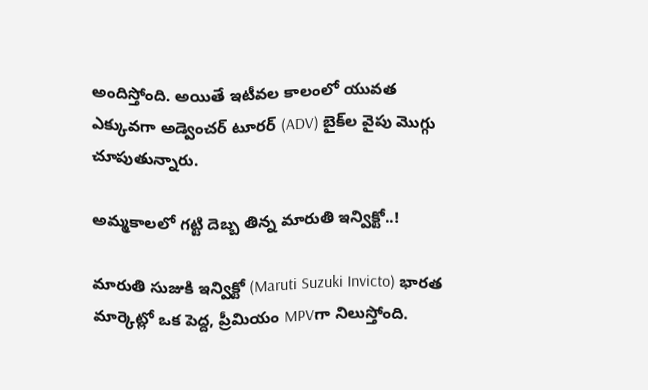అందిస్తోంది. అయితే ఇటీవల కాలంలో యువత ఎక్కువగా అడ్వెంచర్ టూరర్ (ADV) బైక్‌ల వైపు మొగ్గు చూపుతున్నారు.

అమ్మకాలలో గట్టి దెబ్బ తిన్న మారుతి ఇన్విక్టో..!

మారుతి సుజుకి ఇన్విక్టో (Maruti Suzuki Invicto) భారత మార్కెట్లో ఒక పెద్ద, ప్రీమియం MPVగా నిలుస్తోంది.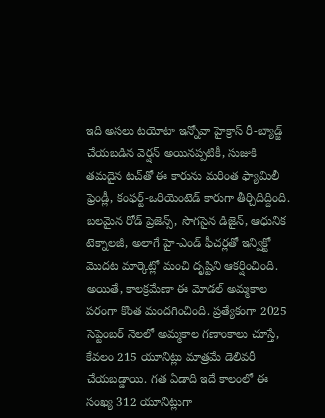ఇది అసలు టయోటా ఇన్నోవా హైక్రాస్ రీ-బ్యాడ్జ్ చేయబడిన వెర్షన్ అయినప్పటికీ, సుజుకి తమదైన టచ్‌తో ఈ కారును మరింత ఫ్యామిలీ ఫ్రెండ్లీ, కంఫర్ట్-ఒరియెంటెడ్ కారుగా తీర్చిదిద్దింది. బలమైన రోడ్ ప్రెజెన్స్, సొగసైన డిజైన్, ఆధునిక టెక్నాలజీ, అలాగే హై-ఎండ్ ఫీచర్లతో ఇన్విక్టో మొదట మార్కెట్లో మంచి దృష్టిని ఆకర్షించింది. అయితే, కాలక్రమేణా ఈ మోడల్ అమ్మకాల పరంగా కొంత మందగించింది. ప్రత్యేకంగా 2025 సెప్టెంబర్ నెలలో అమ్మకాల గణాంకాలు చూస్తే, కేవలం 215 యూనిట్లు మాత్రమే డెలివరీ చేయబడ్డాయి. గత ఏడాది ఇదే కాలంలో ఈ సంఖ్య 312 యూనిట్లుగా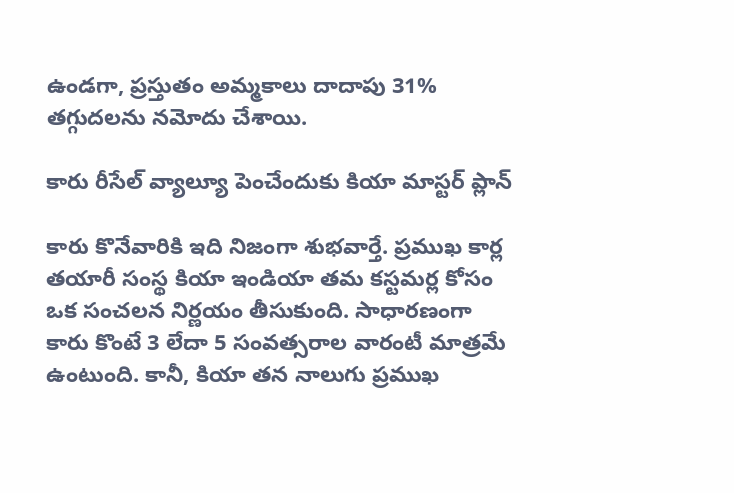ఉండగా, ప్రస్తుతం అమ్మకాలు దాదాపు 31% తగ్గుదలను నమోదు చేశాయి.

కారు రీసేల్ వ్యాల్యూ పెంచేందుకు కియా మాస్టర్ ప్లాన్

కారు కొనేవారికి ఇది నిజంగా శుభవార్తే. ప్రముఖ కార్ల తయారీ సంస్థ కియా ఇండియా తమ కస్టమర్ల కోసం ఒక సంచలన నిర్ణయం తీసుకుంది. సాధారణంగా కారు కొంటే 3 లేదా 5 సంవత్సరాల వారంటీ మాత్రమే ఉంటుంది. కానీ, కియా తన నాలుగు ప్రముఖ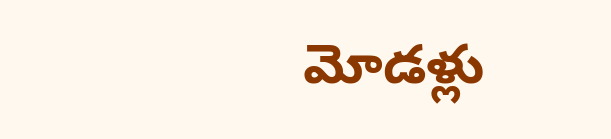మోడళ్లు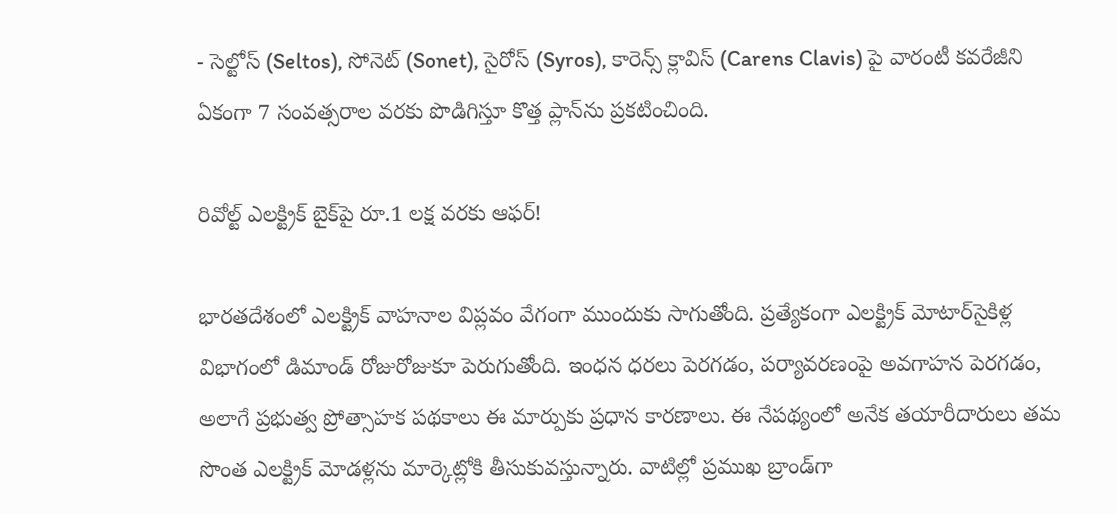- సెల్టోస్ (Seltos), సోనెట్ (Sonet), సైరోస్ (Syros), కారెన్స్ క్లావిస్ (Carens Clavis) పై వారంటీ కవరేజీని ఏకంగా 7 సంవత్సరాల వరకు పొడిగిస్తూ కొత్త ప్లాన్‌ను ప్రకటించింది.

రివోల్ట్ ఎలక్ట్రిక్ బైక్‌పై రూ.1 లక్ష వరకు ఆఫర్!

భారతదేశంలో ఎలక్ట్రిక్ వాహనాల విప్లవం వేగంగా ముందుకు సాగుతోంది. ప్రత్యేకంగా ఎలక్ట్రిక్ మోటార్‌సైకిళ్ల విభాగంలో డిమాండ్ రోజురోజుకూ పెరుగుతోంది. ఇంధన ధరలు పెరగడం, పర్యావరణంపై అవగాహన పెరగడం, అలాగే ప్రభుత్వ ప్రోత్సాహక పథకాలు ఈ మార్పుకు ప్రధాన కారణాలు. ఈ నేపథ్యంలో అనేక తయారీదారులు తమ సొంత ఎలక్ట్రిక్ మోడళ్లను మార్కెట్లోకి తీసుకువస్తున్నారు. వాటిల్లో ప్రముఖ బ్రాండ్‌గా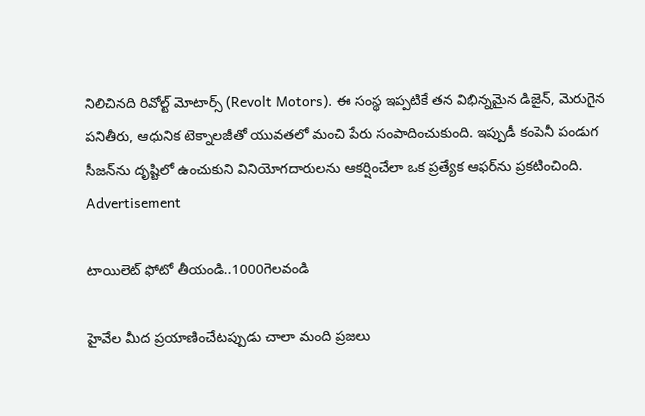నిలిచినది రివోల్ట్ మోటార్స్ (Revolt Motors). ఈ సంస్థ ఇప్పటికే తన విభిన్నమైన డిజైన్, మెరుగైన పనితీరు, ఆధునిక టెక్నాలజీతో యువతలో మంచి పేరు సంపాదించుకుంది. ఇప్పుడీ కంపెనీ పండుగ సీజన్‌ను దృష్టిలో ఉంచుకుని వినియోగదారులను ఆకర్షించేలా ఒక ప్రత్యేక ఆఫర్‌ను ప్రకటించింది.
Advertisement

టాయిలెట్‌ ఫోటో తీయండి..1000గెలవండి

హైవేల మీద ప్రయాణించేటప్పుడు చాలా మంది ప్రజలు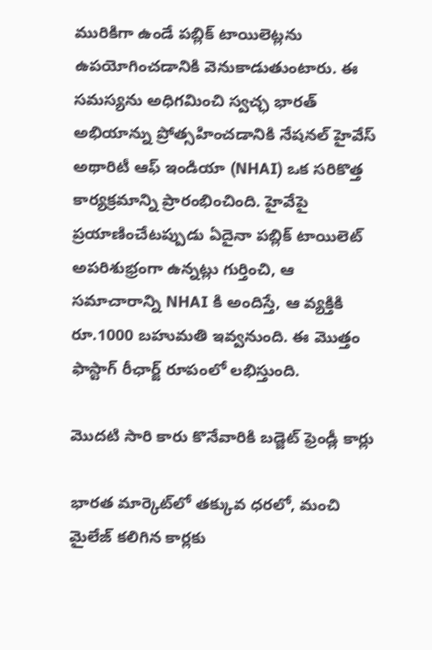మురికిగా ఉండే పబ్లిక్ టాయిలెట్లను ఉపయోగించడానికి వెనుకాడుతుంటారు. ఈ సమస్యను అధిగమించి స్వచ్ఛ భారత్ అభియాన్ను ప్రోత్సహించడానికి నేషనల్ హైవేస్ అథారిటీ ఆఫ్ ఇండియా (NHAI) ఒక సరికొత్త కార్యక్రమాన్ని ప్రారంభించింది. హైవేపై ప్రయాణించేటప్పుడు ఏదైనా పబ్లిక్ టాయిలెట్ అపరిశుభ్రంగా ఉన్నట్లు గుర్తించి, ఆ సమాచారాన్ని NHAI కి అందిస్తే, ఆ వ్యక్తికి రూ.1000 బహుమతి ఇవ్వనుంది. ఈ మొత్తం ఫాస్టాగ్ రీఛార్జ్ రూపంలో లభిస్తుంది.

మొదటి సారి కారు కొనేవారికి బడ్జెట్ ఫ్రెండ్లీ కార్లు

భారత మార్కెట్‌లో తక్కువ ధరలో, మంచి మైలేజ్ కలిగిన కార్లకు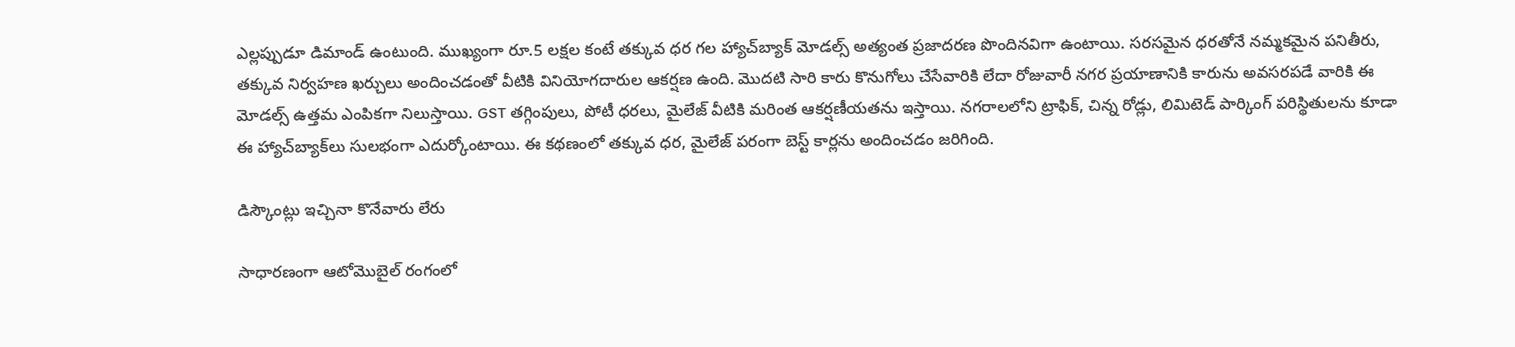ఎల్లప్పుడూ డిమాండ్ ఉంటుంది. ముఖ్యంగా రూ.5 లక్షల కంటే తక్కువ ధర గల హ్యాచ్‌బ్యాక్ మోడల్స్ అత్యంత ప్రజాదరణ పొందినవిగా ఉంటాయి. సరసమైన ధరతోనే నమ్మకమైన పనితీరు, తక్కువ నిర్వహణ ఖర్చులు అందించడంతో వీటికి వినియోగదారుల ఆకర్షణ ఉంది. మొదటి సారి కారు కొనుగోలు చేసేవారికి లేదా రోజువారీ నగర ప్రయాణానికి కారును అవసరపడే వారికి ఈ మోడల్స్ ఉత్తమ ఎంపికగా నిలుస్తాయి. GST తగ్గింపులు, పోటీ ధరలు, మైలేజ్ వీటికి మరింత ఆకర్షణీయతను ఇస్తాయి. నగరాలలోని ట్రాఫిక్, చిన్న రోడ్లు, లిమిటెడ్ పార్కింగ్ పరిస్థితులను కూడా ఈ హ్యాచ్‌బ్యాక్‌లు సులభంగా ఎదుర్కోంటాయి. ఈ కథణంలో తక్కువ ధర, మైలేజ్ పరంగా బెస్ట్ కార్లను అందించడం జరిగింది.

డిస్కౌంట్లు ఇచ్చినా కొనేవారు లేరు

సాధారణంగా ఆటోమొబైల్ రంగంలో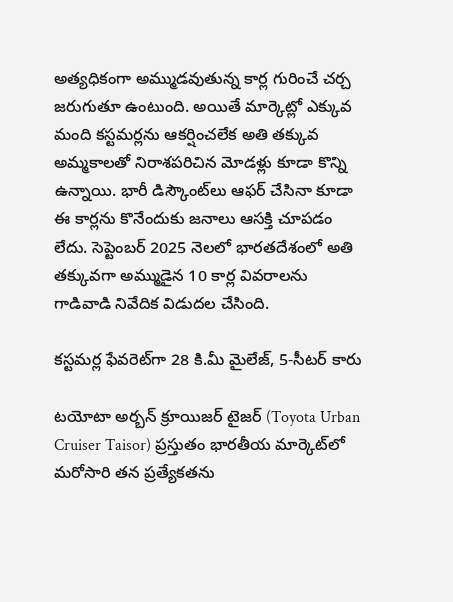అత్యధికంగా అమ్ముడవుతున్న కార్ల గురించే చర్చ జరుగుతూ ఉంటుంది. అయితే మార్కెట్లో ఎక్కువ మంది కస్టమర్లను ఆకర్షించలేక అతి తక్కువ అమ్మకాలతో నిరాశపరిచిన మోడళ్లు కూడా కొన్ని ఉన్నాయి. భారీ డిస్కౌంట్‌లు ఆఫర్ చేసినా కూడా ఈ కార్లను కొనేందుకు జనాలు ఆసక్తి చూపడం లేదు. సెప్టెంబర్ 2025 నెలలో భారతదేశంలో అతి తక్కువగా అమ్ముడైన 10 కార్ల వివరాలను గాడివాడి నివేదిక విడుదల చేసింది.

కస్టమర్ల ఫేవరెట్‌గా 28 కి.మీ మైలేజ్, 5-సీటర్ కారు

టయోటా అర్బన్ క్రూయిజర్ టైజర్ (Toyota Urban Cruiser Taisor) ప్రస్తుతం భారతీయ మార్కెట్‌లో మరోసారి తన ప్రత్యేకతను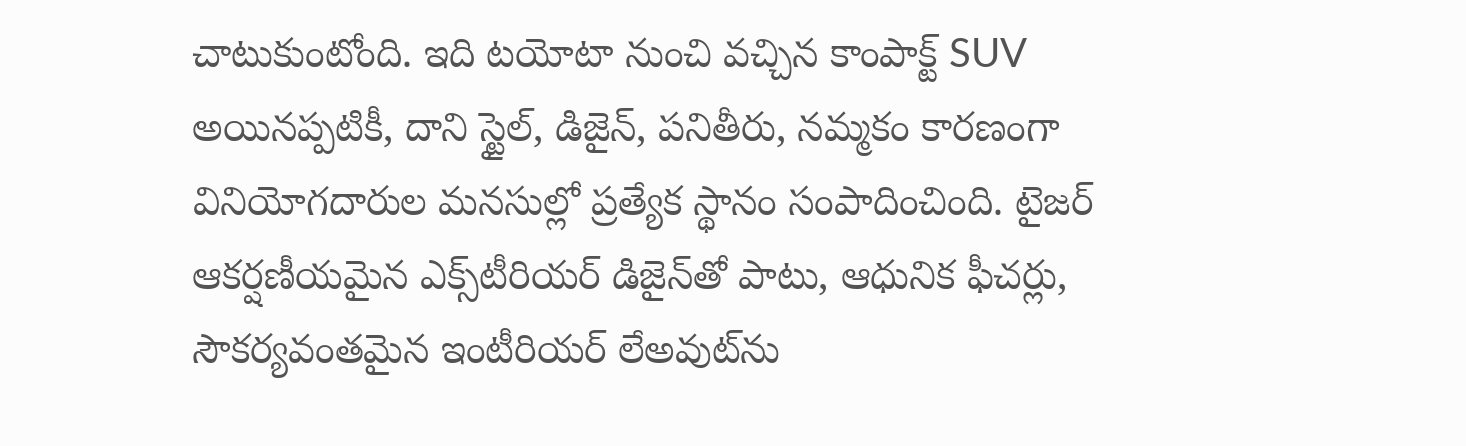చాటుకుంటోంది. ఇది టయోటా నుంచి వచ్చిన కాంపాక్ట్ SUV అయినప్పటికీ, దాని స్టైల్‌, డిజైన్‌, పనితీరు, నమ్మకం కారణంగా వినియోగదారుల మనసుల్లో ప్రత్యేక స్థానం సంపాదించింది. టైజర్ ఆకర్షణీయమైన ఎక్స్‌టీరియర్ డిజైన్‌తో పాటు, ఆధునిక ఫీచర్లు, సౌకర్యవంతమైన ఇంటీరియర్ లేఅవుట్‌ను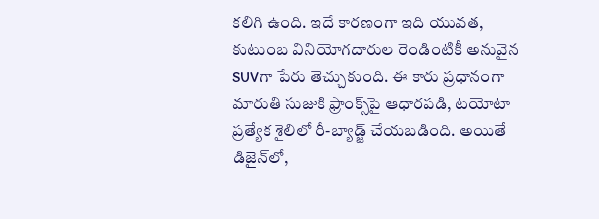కలిగి ఉంది. ఇదే కారణంగా ఇది యువత, కుటుంబ వినియోగదారుల రెండింటికీ అనువైన SUVగా పేరు తెచ్చుకుంది. ఈ కారు ప్రధానంగా మారుతి సుజుకి ఫ్రాంక్స్‌పై ఆధారపడి, టయోటా ప్రత్యేక శైలిలో రీ-బ్యాడ్జ్ చేయబడింది. అయితే డిజైన్‌లో,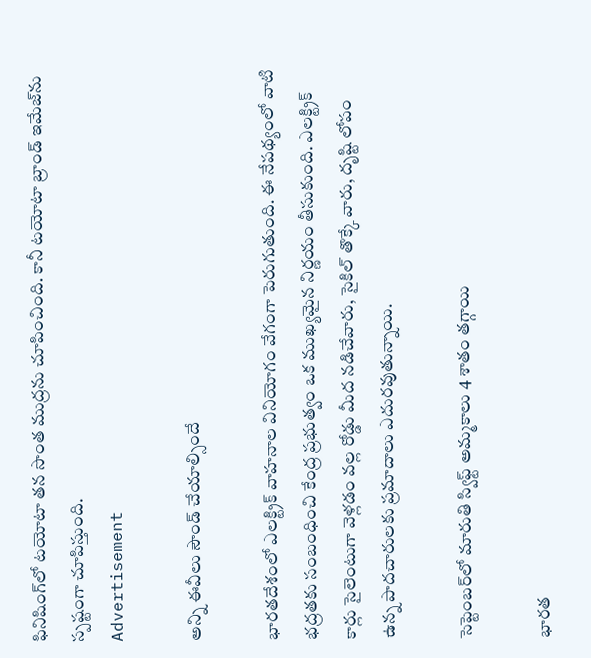ఫినిషింగ్‌లో టయోటా తన సొంత ముద్రను చూపించింది. కానీ టయోటా బ్రాండ్ ఇమేజ్‌ను స్పష్టంగా చూపిస్తుంది.
Advertisement

అన్ని ఈవీలు సౌండ్ చేయాల్సిందే

భారతదేశంలో ఎలక్ట్రిక్ వాహనాల వినియోగం వేగంగా పెరుగుతుంది. ఈ నేపథ్యంలో వాటి భద్రతకు సంబంధించి కేంద్ర ప్రభుత్వం ఒక ముఖ్యమైన నిర్ణయం తీసుకుంది. ఎలక్ట్రిక్ కార్లు సైలెంటుగా వెళ్లడం వల్ల రోడ్డు మీద నడిచేవారు, సైకిల్ తొక్కే వారు, దృష్టి లోపం ఉన్న పాదచారులకు ప్రమాదాలు ఎదురవుతున్నాయి.

సెప్టెంబర్‌లో మారుతి స్విఫ్ట్ అమ్మకాలు 4 శాతం తగ్గాయి

భారత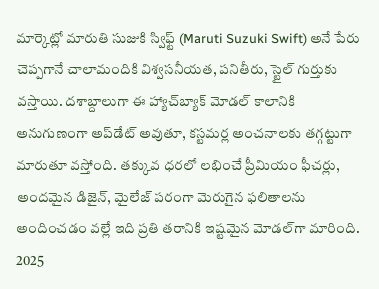మార్కెట్లో మారుతి సుజుకి స్విఫ్ట్ (Maruti Suzuki Swift) అనే పేరు చెప్పగానే చాలామందికి విశ్వసనీయత, పనితీరు, స్టైల్ గుర్తుకు వస్తాయి. దశాబ్దాలుగా ఈ హ్యాచ్‌బ్యాక్ మోడల్ కాలానికి అనుగుణంగా అప్‌డేట్ అవుతూ, కస్టమర్ల అంచనాలకు తగ్గట్టుగా మారుతూ వస్తోంది. తక్కువ ధరలో లభించే ప్రీమియం ఫీచర్లు, అందమైన డిజైన్, మైలేజ్ పరంగా మెరుగైన ఫలితాలను అందించడం వల్లే ఇది ప్రతి తరానికి ఇష్టమైన మోడల్‌గా మారింది. 2025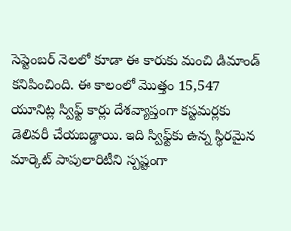సెప్టెంబర్ నెలలో కూడా ఈ కారుకు మంచి డిమాండ్ కనిపించింది. ఈ కాలంలో మొత్తం 15,547 యూనిట్ల స్విఫ్ట్ కార్లు దేశవ్యాప్తంగా కస్టమర్లకు డెలివరీ చేయబడ్డాయి. ఇది స్విఫ్ట్‌కు ఉన్న స్థిరమైన మార్కెట్ పాపులారిటీని స్పష్టంగా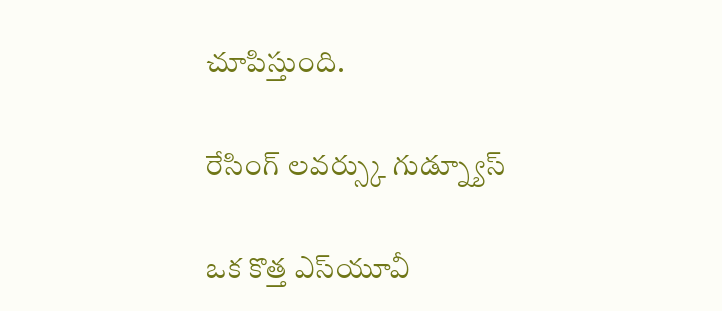చూపిస్తుంది.

రేసింగ్ లవర్స్కు గుడ్న్యూస్

ఒక కొత్త ఎస్‌యూవీ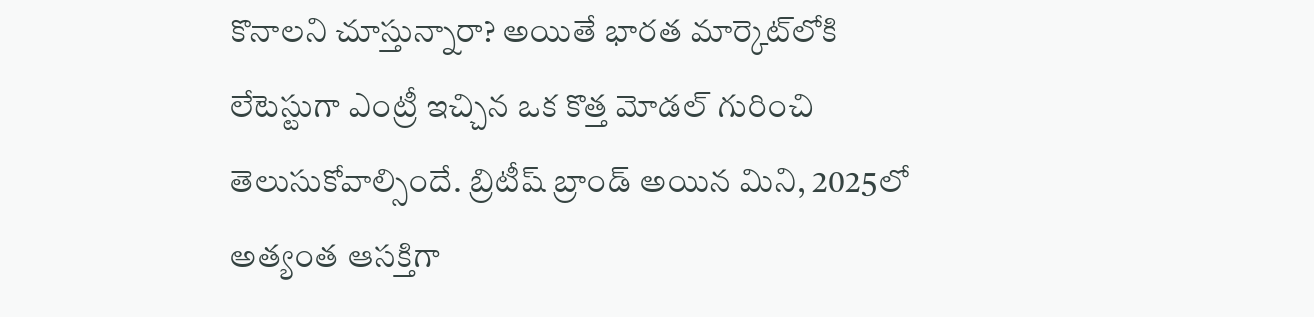కొనాలని చూస్తున్నారా? అయితే భారత మార్కెట్‌లోకి లేటెస్టుగా ఎంట్రీ ఇచ్చిన ఒక కొత్త మోడల్ గురించి తెలుసుకోవాల్సిందే. బ్రిటీష్ బ్రాండ్ అయిన మిని, 2025లో అత్యంత ఆసక్తిగా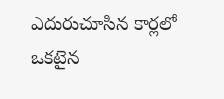ఎదురుచూసిన కార్లలో ఒకటైన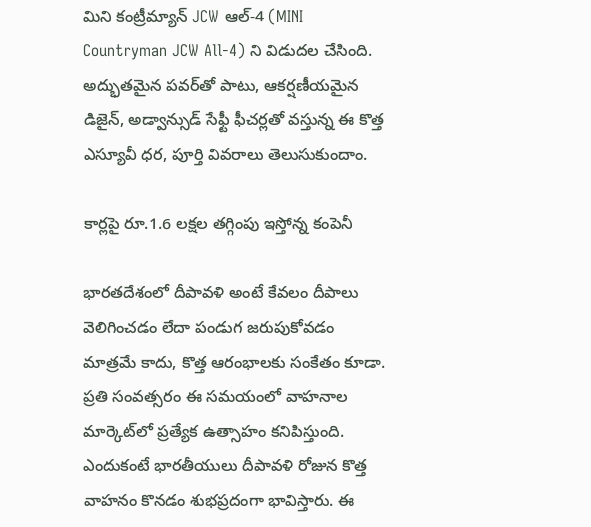మిని కంట్రీమ్యాన్ JCW ఆల్-4 (MINI Countryman JCW All-4) ని విడుదల చేసింది. అద్భుతమైన పవర్‌తో పాటు, ఆకర్షణీయమైన డిజైన్, అడ్వాన్సుడ్ సేఫ్టీ ఫీచర్లతో వస్తున్న ఈ కొత్త ఎస్యూవీ ధర, పూర్తి వివరాలు తెలుసుకుందాం.

కార్లపై రూ.1.6 లక్షల తగ్గింపు ఇస్తోన్న కంపెనీ

భారతదేశంలో దీపావళి అంటే కేవలం దీపాలు వెలిగించడం లేదా పండుగ జరుపుకోవడం మాత్రమే కాదు, కొత్త ఆరంభాలకు సంకేతం కూడా. ప్రతి సంవత్సరం ఈ సమయంలో వాహనాల మార్కెట్‌లో ప్రత్యేక ఉత్సాహం కనిపిస్తుంది. ఎందుకంటే భారతీయులు దీపావళి రోజున కొత్త వాహనం కొనడం శుభప్రదంగా భావిస్తారు. ఈ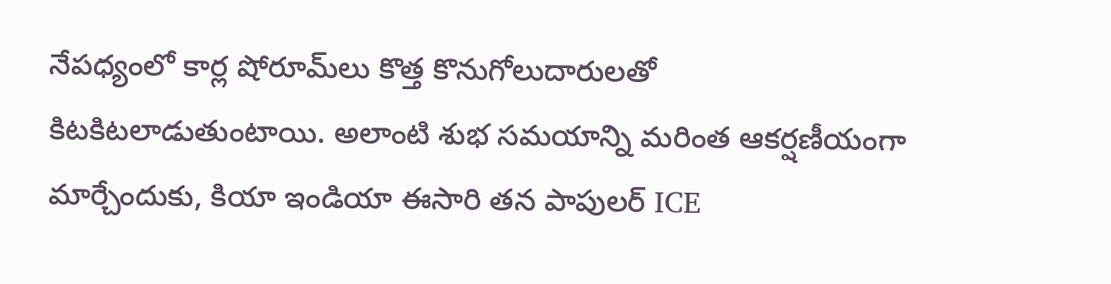నేపధ్యంలో కార్ల షోరూమ్‌లు కొత్త కొనుగోలుదారులతో కిటకిటలాడుతుంటాయి. అలాంటి శుభ సమయాన్ని మరింత ఆకర్షణీయంగా మార్చేందుకు, కియా ఇండియా ఈసారి తన పాపులర్ ICE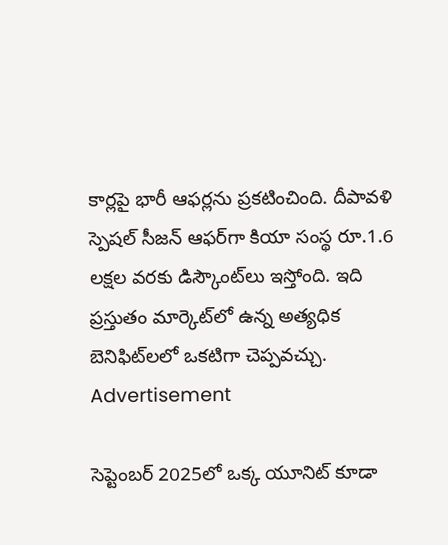కార్లపై భారీ ఆఫర్లను ప్రకటించింది. దీపావళి స్పెషల్ సీజన్ ఆఫర్‌గా కియా సంస్థ రూ.1.6 లక్షల వరకు డిస్కౌంట్‌లు ఇస్తోంది. ఇది ప్రస్తుతం మార్కెట్‌లో ఉన్న అత్యధిక బెనిఫిట్‌లలో ఒకటిగా చెప్పవచ్చు.
Advertisement

సెప్టెంబర్ 2025లో ఒక్క యూనిట్ కూడా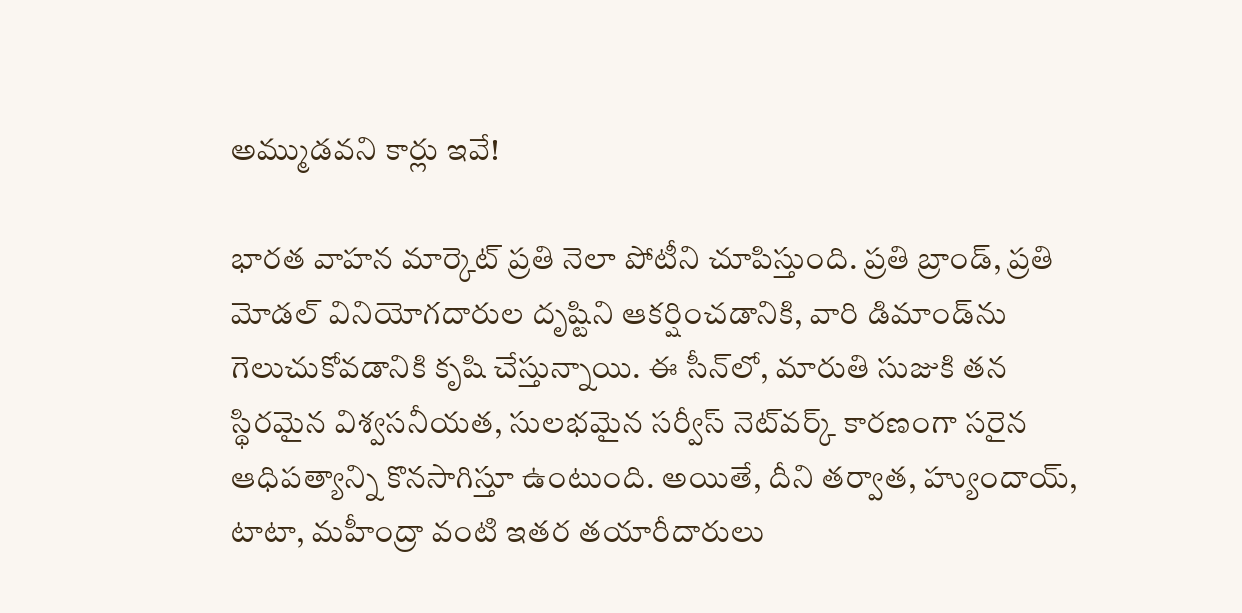అమ్ముడవని కార్లు ఇవే!

భారత వాహన మార్కెట్ ప్రతి నెలా పోటీని చూపిస్తుంది. ప్రతి బ్రాండ్, ప్రతి మోడల్ వినియోగదారుల దృష్టిని ఆకర్షించడానికి, వారి డిమాండ్‌ను గెలుచుకోవడానికి కృషి చేస్తున్నాయి. ఈ సీన్‌లో, మారుతి సుజుకి తన స్థిరమైన విశ్వసనీయత, సులభమైన సర్వీస్ నెట్‌వర్క్ కారణంగా సరైన ఆధిపత్యాన్ని కొనసాగిస్తూ ఉంటుంది. అయితే, దీని తర్వాత, హ్యుందాయ్, టాటా, మహీంద్రా వంటి ఇతర తయారీదారులు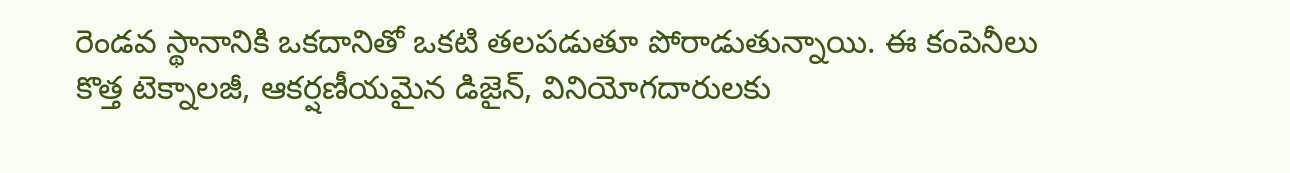రెండవ స్థానానికి ఒకదానితో ఒకటి తలపడుతూ పోరాడుతున్నాయి. ఈ కంపెనీలు కొత్త టెక్నాలజీ, ఆకర్షణీయమైన డిజైన్, వినియోగదారులకు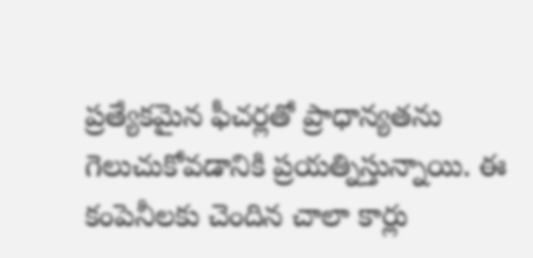ప్రత్యేకమైన ఫీచర్లతో ప్రాధాన్యతను గెలుచుకోవడానికి ప్రయత్నిస్తున్నాయి. ఈ కంపెనీలకు చెందిన చాలా కార్లు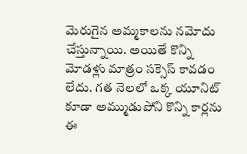మెరుగైన అమ్మకాలను నమోదు చేస్తున్నాయి. అయితే కొన్ని మోడళ్లు మాత్రం సక్సెస్ కావడం లేదు. గత నెలలో ఒక్క యూనిట్ కూడా అమ్ముడుపోని కొన్ని కార్లను ఈ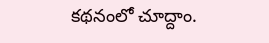కథనంలో చూద్దాం.